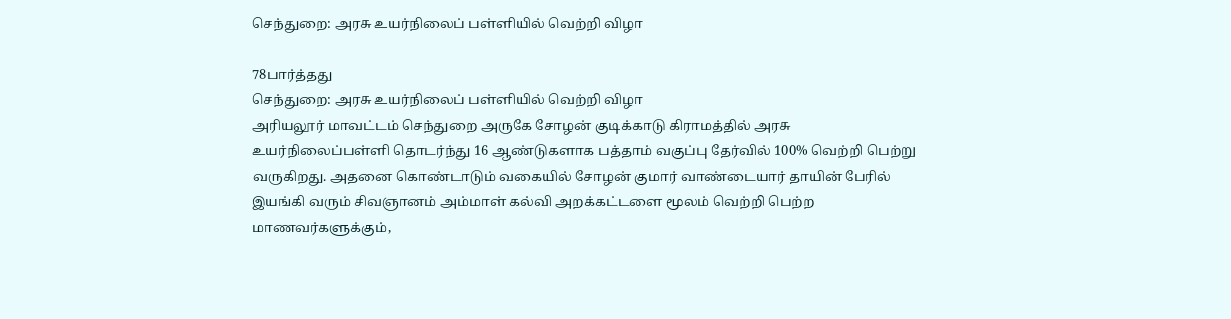செந்துறை: அரசு உயர்நிலைப் பள்ளியில் வெற்றி விழா

78பார்த்தது
செந்துறை: அரசு உயர்நிலைப் பள்ளியில் வெற்றி விழா
அரியலூர் மாவட்டம் செந்துறை அருகே சோழன் குடிக்காடு கிராமத்தில் அரசு உயர்நிலைப்பள்ளி தொடர்ந்து 16 ஆண்டுகளாக பத்தாம் வகுப்பு தேர்வில் 100% வெற்றி பெற்று வருகிறது. அதனை கொண்டாடும் வகையில் சோழன் குமார் வாண்டையார் தாயின் பேரில் இயங்கி வரும் சிவஞானம் அம்மாள் கல்வி அறக்கட்டளை மூலம் வெற்றி பெற்ற மாணவர்களுக்கும்,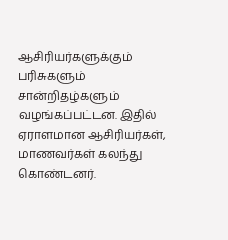ஆசிரியர்களுக்கும் பரிசுகளும் சான்றிதழ்களும் வழங்கப்பட்டன. இதில் ஏராளமான ஆசிரியர்கள், மாணவர்கள் கலந்து கொண்டனர்.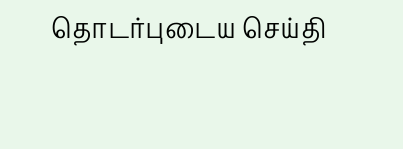தொடர்புடைய செய்தி